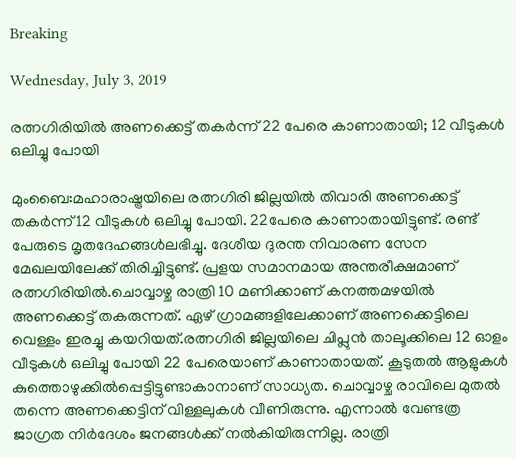Breaking

Wednesday, July 3, 2019

രത്നഗിരിയിൽ അണക്കെട്ട് തകര്‍ന്ന് 22 പേരെ കാണാതായി; 12 വീടുകള്‍ ഒലിച്ചു പോയി

മുംബൈ:മഹാരാഷ്ട്രയിലെ രത്നഗിരി ജില്ലയിൽ തിവാരി അണക്കെട്ട് തകർന്ന്12 വീടുകൾ ഒലിച്ചു പോയി. 22പേരെ കാണാതായിട്ടുണ്ട്. രണ്ട് പേരുടെ മൃതദേഹങ്ങൾലഭിച്ചു. ദേശീയ ദുരന്ത നിവാരണ സേന മേഖലയിലേക്ക് തിരിച്ചിട്ടുണ്ട്. പ്രളയ സമാനമായ അന്തരീക്ഷമാണ് രത്നഗിരിയിൽ.ചൊവ്വാഴ്ച രാത്രി 10 മണിക്കാണ് കനത്തമഴയിൽ അണക്കെട്ട് തകരുന്നത്. ഏഴ് ഗ്രാമങ്ങളിലേക്കാണ് അണക്കെട്ടിലെ വെള്ളം ഇരച്ചു കയറിയത്.രത്നഗിരി ജില്ലയിലെ ചിപ്ലുൻ താലൂക്കിലെ 12 ഓളം വീടുകൾ ഒലിച്ചു പോയി 22 പേരെയാണ് കാണാതായത്. കൂടുതൽ ആളുകൾ കുത്തൊഴുക്കിൽപ്പെട്ടിട്ടുണ്ടാകാനാണ് സാധ്യത. ചൊവ്വാഴ്ച രാവിലെ മുതൽ തന്നെ അണക്കെട്ടിന് വിള്ളലുകൾ വീണിരുന്നു. എന്നാൽ വേണ്ടത്ര ജാഗ്രത നിർദേശം ജനങ്ങൾക്ക് നൽകിയിരുന്നില്ല. രാത്രി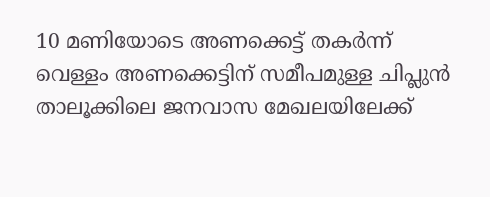10 മണിയോടെ അണക്കെട്ട് തകർന്ന് വെള്ളം അണക്കെട്ടിന് സമീപമുള്ള ചിപ്ലുൻ താലൂക്കിലെ ജനവാസ മേഖലയിലേക്ക്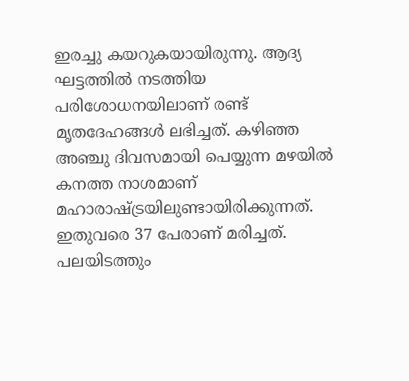ഇരച്ചു കയറുകയായിരുന്നു. ആദ്യ ഘട്ടത്തിൽ നടത്തിയ പരിശോധനയിലാണ് രണ്ട് മൃതദേഹങ്ങൾ ലഭിച്ചത്. കഴിഞ്ഞ അഞ്ചു ദിവസമായി പെയ്യുന്ന മഴയിൽ കനത്ത നാശമാണ് മഹാരാഷ്ട്രയിലുണ്ടായിരിക്കുന്നത്. ഇതുവരെ 37 പേരാണ് മരിച്ചത്. പലയിടത്തും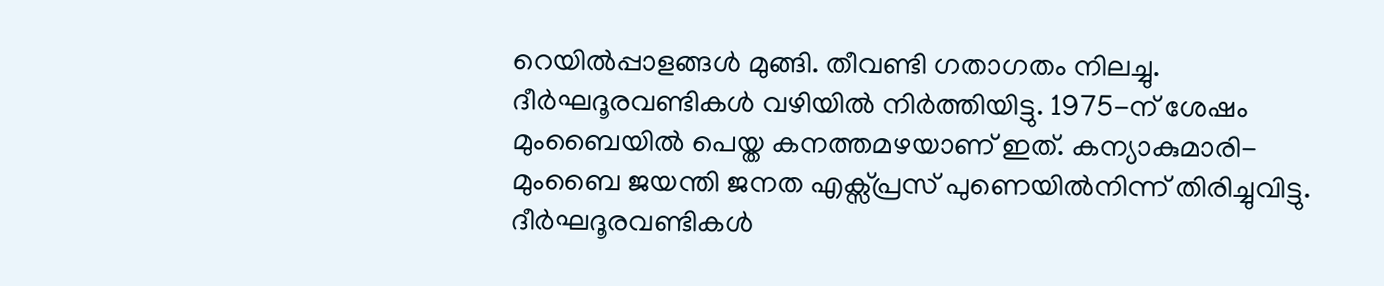റെയിൽപ്പാളങ്ങൾ മുങ്ങി. തീവണ്ടി ഗതാഗതം നിലച്ചു. ദീർഘദൂരവണ്ടികൾ വഴിയിൽ നിർത്തിയിട്ടു. 1975-ന് ശേഷം മുംബൈയിൽ പെയ്ത കനത്തമഴയാണ് ഇത്. കന്യാകുമാരി-മുംബൈ ജയന്തി ജനത എക്സ്പ്രസ് പുണെയിൽനിന്ന് തിരിച്ചുവിട്ടു. ദീർഘദൂരവണ്ടികൾ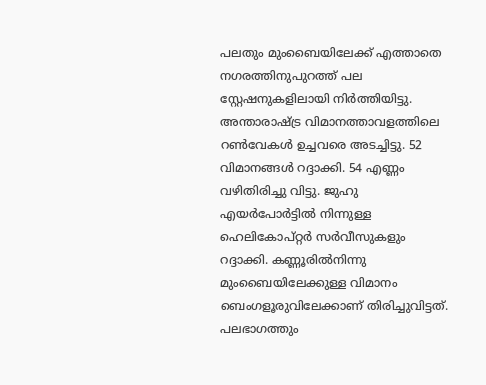പലതും മുംബൈയിലേക്ക് എത്താതെ നഗരത്തിനുപുറത്ത് പല സ്റ്റേഷനുകളിലായി നിർത്തിയിട്ടു. അന്താരാഷ്ട്ര വിമാനത്താവളത്തിലെ റൺവേകൾ ഉച്ചവരെ അടച്ചിട്ടു. 52 വിമാനങ്ങൾ റദ്ദാക്കി. 54 എണ്ണം വഴിതിരിച്ചു വിട്ടു. ജുഹു എയർപോർട്ടിൽ നിന്നുള്ള ഹെലികോപ്റ്റർ സർവീസുകളും റദ്ദാക്കി. കണ്ണൂരിൽനിന്നു മുംബൈയിലേക്കുള്ള വിമാനം ബെംഗളൂരുവിലേക്കാണ് തിരിച്ചുവിട്ടത്. പലഭാഗത്തും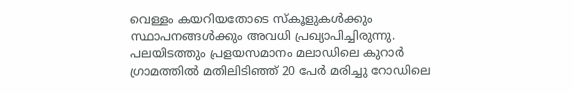വെള്ളം കയറിയതോടെ സ്കൂളുകൾക്കും സ്ഥാപനങ്ങൾക്കും അവധി പ്രഖ്യാപിച്ചിരുന്നു. പലയിടത്തും പ്രളയസമാനം മലാഡിലെ കുറാർ ഗ്രാമത്തിൽ മതിലിടിഞ്ഞ് 20 പേർ മരിച്ചു റോഡിലെ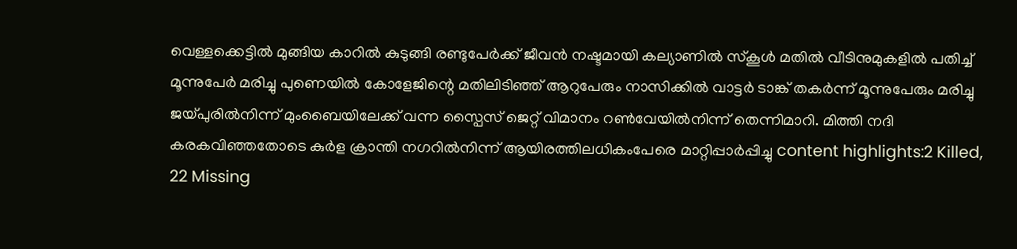വെള്ളക്കെട്ടിൽ മുങ്ങിയ കാറിൽ കുടുങ്ങി രണ്ടുപേർക്ക് ജീവൻ നഷ്ടമായി കല്യാണിൽ സ്കൂൾ മതിൽ വീടിനുമുകളിൽ പതിച്ച് മൂന്നുപേർ മരിച്ചു പുണെയിൽ കോളേജിന്റെ മതിലിടിഞ്ഞ് ആറുപേരും നാസിക്കിൽ വാട്ടർ ടാങ്ക് തകർന്ന് മൂന്നുപേരും മരിച്ചു ജയ്പുരിൽനിന്ന് മുംബൈയിലേക്ക് വന്ന സ്പൈസ് ജെറ്റ് വിമാനം റൺവേയിൽനിന്ന് തെന്നിമാറി. മിത്തി നദി കരകവിഞ്ഞതോടെ കുർള ക്രാന്തി നഗറിൽനിന്ന് ആയിരത്തിലധികംപേരെ മാറ്റിപ്പാർപ്പിച്ചു content highlights:2 Killed, 22 Missing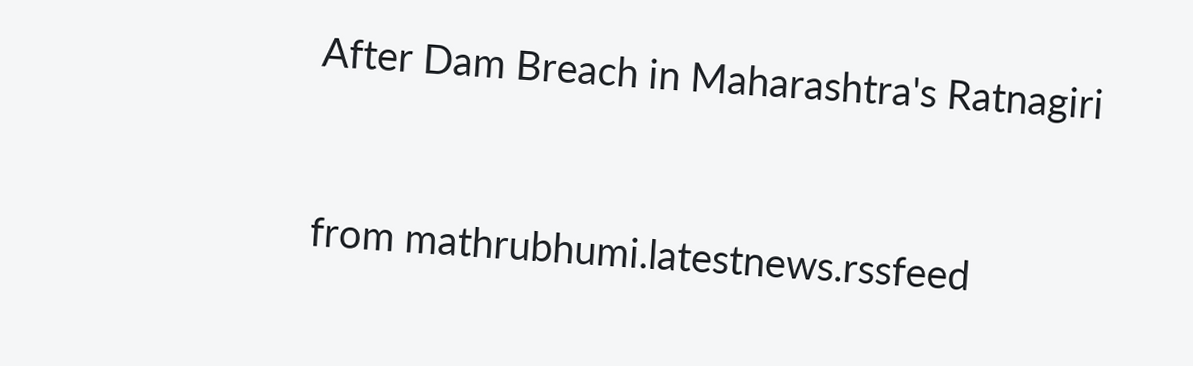After Dam Breach in Maharashtra's Ratnagiri


from mathrubhumi.latestnews.rssfeed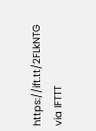https://ift.tt/2FLkNTG
via IFTTT